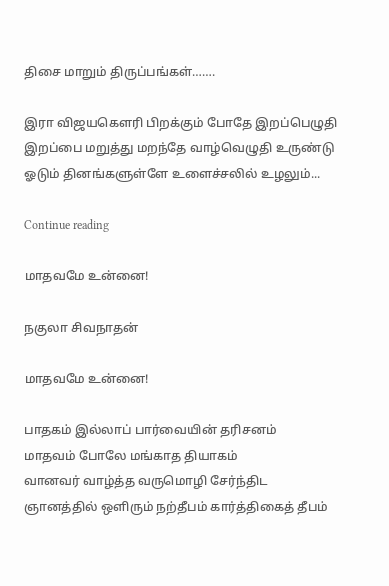திசை மாறும் திருப்பங்கள்…….

இரா விஜயகௌரி பிறக்கும் போதே இறப்பெழுதி இறப்பை மறுத்து மறந்தே வாழ்வெழுதி உருண்டு ஓடும் தினங்களுள்ளே உளைச்சலில் உழலும்...

Continue reading

மாதவமே உன்னை!

நகுலா சிவநாதன்

மாதவமே உன்னை!

பாதகம் இல்லாப் பார்வையின் தரிசனம்
மாதவம் போலே மங்காத தியாகம்
வானவர் வாழ்த்த வருமொழி சேர்ந்திட
ஞானத்தில் ஒளிரும் நற்தீபம் கார்த்திகைத் தீபம்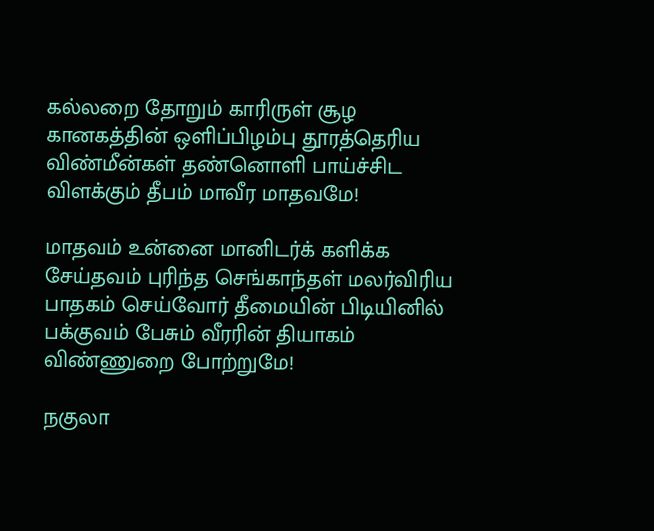கல்லறை தோறும் காரிருள் சூழ
கானகத்தின் ஒளிப்பிழம்பு தூரத்தெரிய
விண்மீன்கள் தண்னொளி பாய்ச்சிட
விளக்கும் தீபம் மாவீர மாதவமே!

மாதவம் உன்னை மானிடர்க் களிக்க
சேய்தவம் புரிந்த செங்காந்தள் மலர்விரிய
பாதகம் செய்வோர் தீமையின் பிடியினில்
பக்குவம் பேசும் வீரரின் தியாகம்
விண்ணுறை போற்றுமே!

நகுலா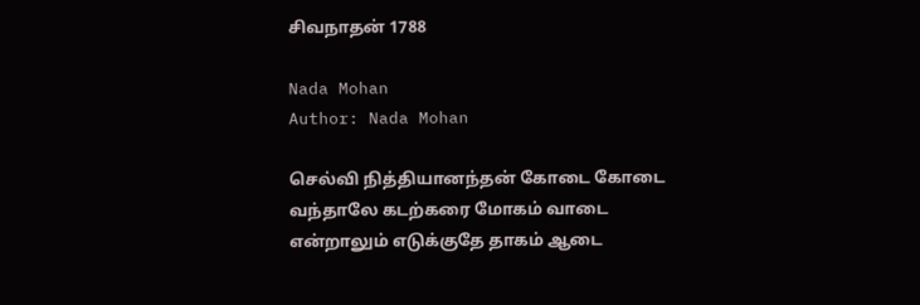சிவநாதன் 1788

Nada Mohan
Author: Nada Mohan

செல்வி நித்தியானந்தன் கோடை கோடை வந்தாலே கடற்கரை மோகம் வாடை என்றாலும் எடுக்குதே தாகம் ஆடை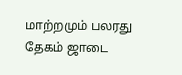மாற்றமும் பலரது தேகம் ஜாடை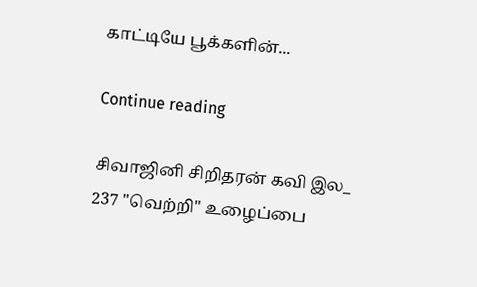காட்டியே பூக்களின்...

Continue reading

சிவாஜினி சிறிதரன் கவி இல_ 237 "வெற்றி" உழைப்பை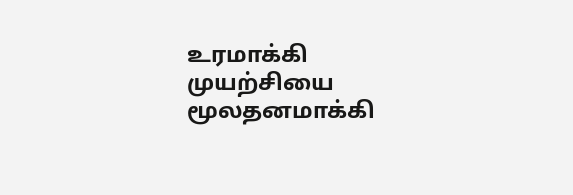உரமாக்கி முயற்சியை மூலதனமாக்கி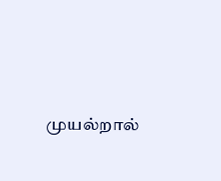முயல்றால்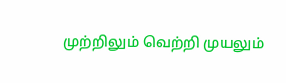முற்றிலும் வெற்றி முயலும்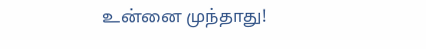உன்னை முந்தாது!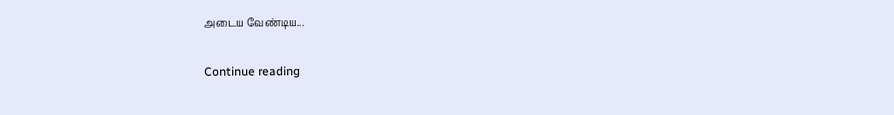அடைய வேண்டிய...

Continue reading